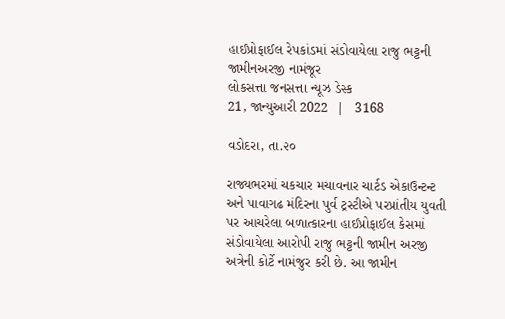હાઈપ્રોફાઈલ રેપકાંડમાં સંડોવાયેલા રાજુ ભટ્ટની જામીનઅરજી નામંજૂર
લોકસત્તા જનસત્તા ન્યૂઝ ડેસ્ક
21, જાન્યુઆરી 2022  |   3168

વડોદરા, તા.૨૦

રાજ્યભરમાં ચકચાર મચાવનાર ચાર્ટડ એકાઉન્ટન્ટ અને પાવાગઢ મંદિરના પુર્વ ટ્રસ્ટીએ પરપ્રાંતીય યુવતી પર આચરેલા બળાત્કારના હાઈપ્રોફાઈલ કેસમાં સંડોવાયેલા આરોપી રાજુ ભટ્ટની જામીન અરજી અત્રેની કોર્ટે નામંજુર કરી છે. આ જામીન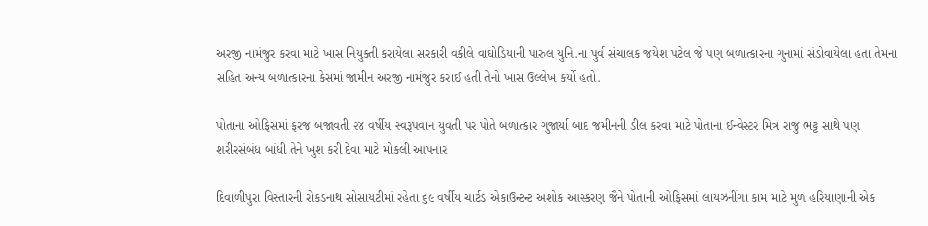અરજી નામંજુર કરવા માટે ખાસ નિયુક્તી કરાયેલા સરકારી વકીલે વાઘોડિયાની પારુલ યુનિ.ના પુર્વ સંચાલક જયેશ પટેલ જે પણ બળાત્કારના ગુનામાં સંડોવાયેલા હતા તેમના સહિત અન્ય બળાત્કારના કેસમાં જામીન અરજી નામંજુર કરાઈ હતી તેનો ખાસ ઉલ્લેખ કર્યો હતો.

પોતાના ઓફિસમાં ફરજ બજાવતી ૨૪ વર્ષીય સ્વરૂપવાન યુવતી પર પોતે બળાત્કાર ગુજાર્યા બાદ જમીનની ડીલ કરવા માટે પોતાના ઈન્વેસ્ટર મિત્ર રાજુ ભટ્ટ સાથે પણ શરીરસંબંધ બાંધી તેને ખુશ કરી દેવા માટે મોકલી આપનાર

દિવાળીપુરા વિસ્તારની રોકડનાથ સોસાયટીમાં રહેતા ૬૯ વર્ષીય ચાર્ટડ એકાઉન્ટન્ટ અશોક આસ્કરણ જૈને પોતાની ઓફિસમાં લાયઝનીંગા કામ માટે મુળ હરિયાણાની એક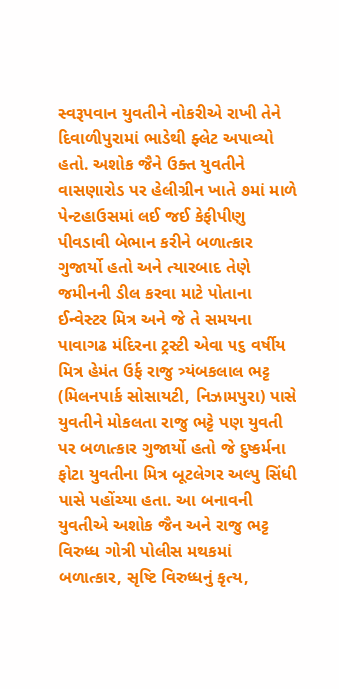સ્વરૂપવાન યુવતીને નોકરીએ રાખી તેને દિવાળીપુરામાં ભાડેથી ફ્લેટ અપાવ્યો હતો. અશોક જૈને ઉક્ત યુવતીને વાસણારોડ પર હેલીગ્રીન ખાતે ૭માં માળે પેન્ટહાઉસમાં લઈ જઈ કેફીપીણુ પીવડાવી બેભાન કરીને બળાત્કાર ગુજાર્યો હતો અને ત્યારબાદ તેણે જમીનની ડીલ કરવા માટે પોતાના ઈન્વેસ્ટર મિત્ર અને જે તે સમયના પાવાગઢ મંદિરના ટ્રસ્ટી એવા ૫૬ વર્ષીય મિત્ર હેમંત ઉર્ફ રાજુ ત્ર્યંબકલાલ ભટ્ટ (મિલનપાર્ક સોસાયટી, નિઝામપુરા) પાસે યુવતીને મોકલતા રાજુ ભટ્ટે પણ યુવતી પર બળાત્કાર ગુજાર્યો હતો જે દુષ્કર્મના ફોટા યુવતીના મિત્ર બૂટલેગર અલ્પુ સિંધી પાસે પહોંચ્યા હતા. આ બનાવની યુવતીએ અશોક જૈન અને રાજુ ભટ્ટ વિરુધ્ધ ગોત્રી પોલીસ મથકમાં બળાત્કાર, સૃષ્ટિ વિરુધ્ધનું કૃત્ય,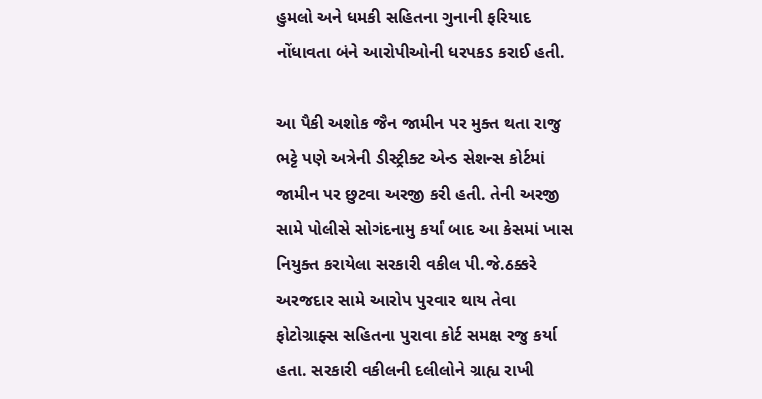હુમલો અને ધમકી સહિતના ગુનાની ફરિયાદ નોંધાવતા બંને આરોપીઓની ધરપકડ કરાઈ હતી.

આ પૈકી અશોક જૈન જામીન પર મુક્ત થતા રાજુ ભટ્ટે પણે અત્રેની ડીસ્ટ્રીક્ટ એન્ડ સેશન્સ કોર્ટમાં જામીન પર છુટવા અરજી કરી હતી. તેની અરજી સામે પોલીસે સોગંદનામુ કર્યાં બાદ આ કેસમાં ખાસ નિયુક્ત કરાયેલા સરકારી વકીલ પી.જે.ઠક્કરે અરજદાર સામે આરોપ પુરવાર થાય તેવા ફોટોગ્રાફ્સ સહિતના પુરાવા કોર્ટ સમક્ષ રજુ કર્યા હતા. સરકારી વકીલની દલીલોને ગ્રાહ્ય રાખી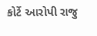કોર્ટે આરોપી રાજુ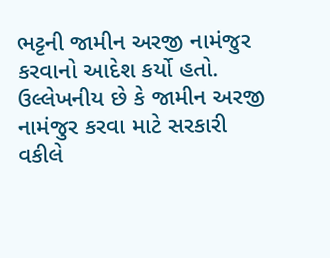ભટ્ટની જામીન અરજી નામંજુર કરવાનો આદેશ કર્યો હતો. ઉલ્લેખનીય છે કે જામીન અરજી નામંજુર કરવા માટે સરકારી વકીલે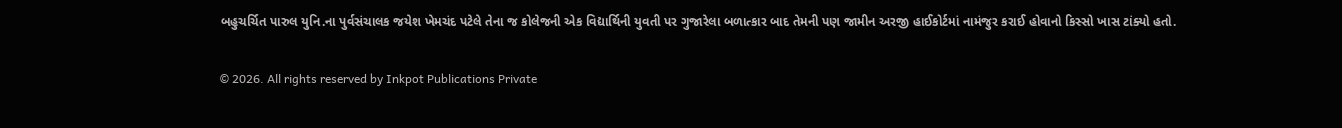બહુચર્ચિત પારુલ યુનિ.ના પુર્વસંચાલક જયેશ ખેમચંદ પટેલે તેના જ કોલેજની એક વિદ્યાર્થિની યુવતી પર ગુજારેલા બળાત્કાર બાદ તેમની પણ જામીન અરજી હાઈકોર્ટમાં નામંજુર કરાઈ હોવાનો કિસ્સો ખાસ ટાંક્યો હતો.

© 2026. All rights reserved by Inkpot Publications Private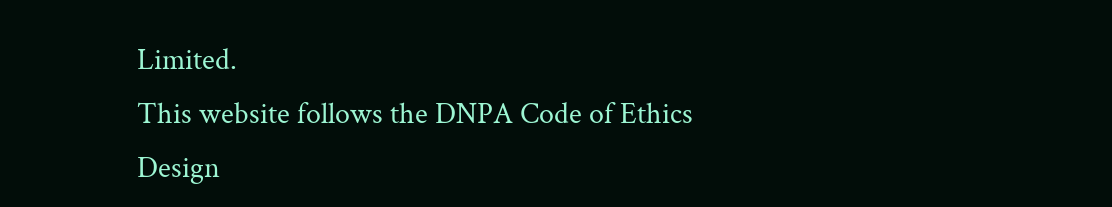Limited.
This website follows the DNPA Code of Ethics
Design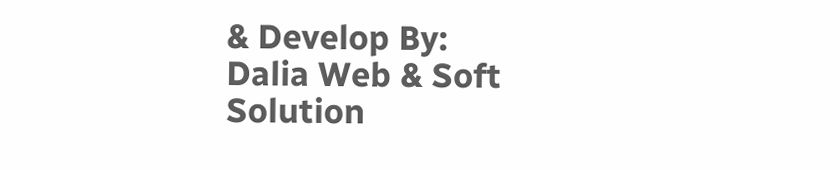& Develop By:
Dalia Web & Soft Solution